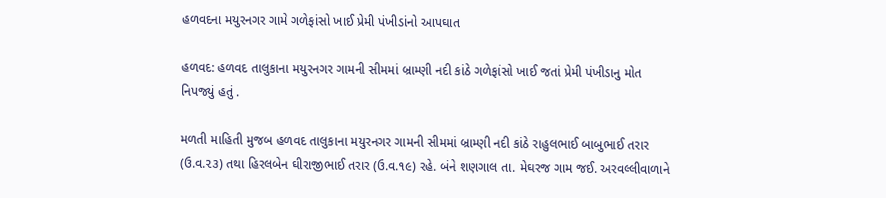હળવદના મયુરનગર ગામે ગળેફાંસો ખાઈ પ્રેમી પંખીડાંનો આપઘાત

હળવદ: હળવદ તાલુકાના મયુરનગર ગામની સીમમાં બ્રામ્ણી નદી કાંઠે ગળેફાંસો ખાઈ જતાં પ્રેમી પંખીડાનુ મોત નિપજ્યું હતું ‌.

મળતી માહિતી મુજબ હળવદ તાલુકાના મયુરનગર ગામની સીમમાં બ્રામ્ણી નદી કાંઠે રાહુલભાઈ બાબુભાઈ તરાર (ઉ.વ.૨૩) તથા હિરલબેન ઘીરાજીભાઈ તરાર (ઉ.વ.૧૯) રહે. બંને શણગાલ તા. મેઘરજ ગામ જઈ. અરવલ્લીવાળાને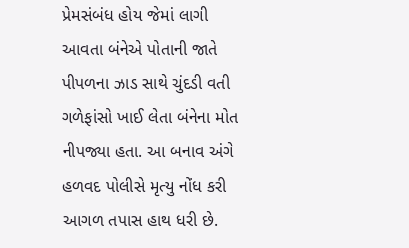પ્રેમસંબંધ હોય જેમાં લાગી આવતા બંનેએ પોતાની જાતે પીપળના ઝાડ સાથે ચુંદડી વતી ગળેફાંસો ખાઈ લેતા બંનેના મોત નીપજ્યા હતા. આ બનાવ અંગે હળવદ પોલીસે મૃત્યુ નોંધ કરી આગળ તપાસ હાથ ધરી છે.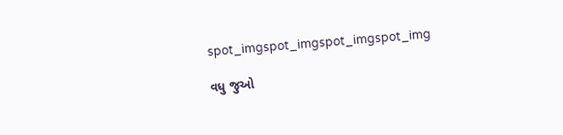spot_imgspot_imgspot_imgspot_img

વધુ જુઓ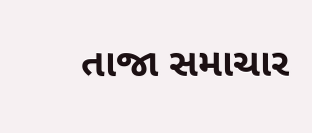તાજા સમાચાર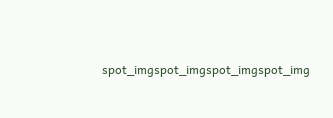spot_imgspot_imgspot_imgspot_img